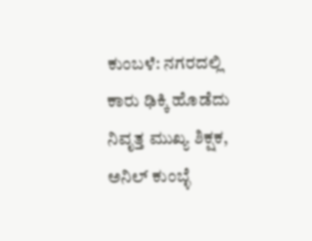ಕುಂಬಳೆ: ನಗರದಲ್ಲಿ ಕಾರು ಢಿಕ್ಕಿ ಹೊಡೆದು ನಿವೃತ್ತ ಮುಖ್ಯ ಶಿಕ್ಷಕ, ಅನಿಲ್ ಕುಂಬ್ಳೆ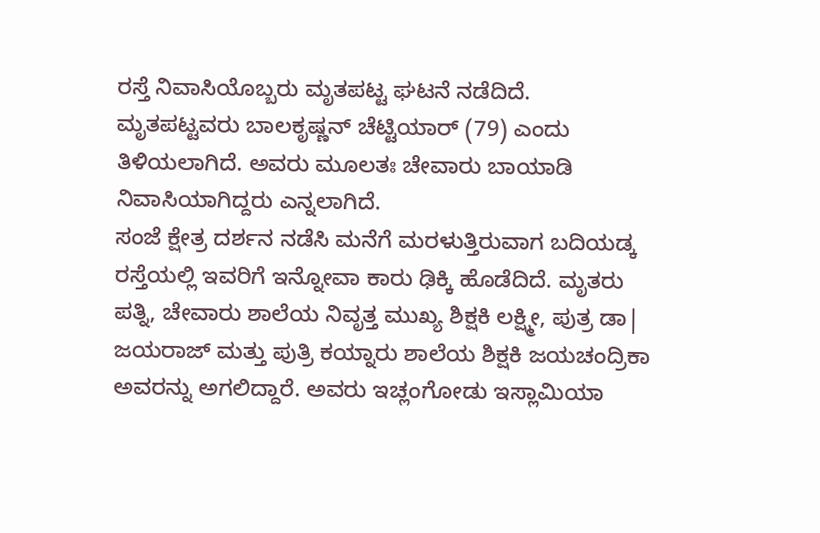ರಸ್ತೆ ನಿವಾಸಿಯೊಬ್ಬರು ಮೃತಪಟ್ಟ ಘಟನೆ ನಡೆದಿದೆ.
ಮೃತಪಟ್ಟವರು ಬಾಲಕೃಷ್ಣನ್ ಚೆಟ್ಟಿಯಾರ್ (79) ಎಂದು ತಿಳಿಯಲಾಗಿದೆ. ಅವರು ಮೂಲತಃ ಚೇವಾರು ಬಾಯಾಡಿ ನಿವಾಸಿಯಾಗಿದ್ದರು ಎನ್ನಲಾಗಿದೆ.
ಸಂಜೆ ಕ್ಷೇತ್ರ ದರ್ಶನ ನಡೆಸಿ ಮನೆಗೆ ಮರಳುತ್ತಿರುವಾಗ ಬದಿಯಡ್ಕ ರಸ್ತೆಯಲ್ಲಿ ಇವರಿಗೆ ಇನ್ನೋವಾ ಕಾರು ಢಿಕ್ಕಿ ಹೊಡೆದಿದೆ. ಮೃತರು ಪತ್ನಿ, ಚೇವಾರು ಶಾಲೆಯ ನಿವೃತ್ತ ಮುಖ್ಯ ಶಿಕ್ಷಕಿ ಲಕ್ಷ್ಮೀ, ಪುತ್ರ ಡಾ| ಜಯರಾಜ್ ಮತ್ತು ಪುತ್ರಿ ಕಯ್ನಾರು ಶಾಲೆಯ ಶಿಕ್ಷಕಿ ಜಯಚಂದ್ರಿಕಾ ಅವರನ್ನು ಅಗಲಿದ್ದಾರೆ. ಅವರು ಇಚ್ಲಂಗೋಡು ಇಸ್ಲಾಮಿಯಾ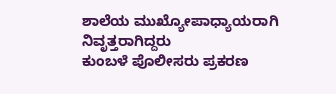ಶಾಲೆಯ ಮುಖ್ಯೋಪಾಧ್ಯಾಯರಾಗಿ ನಿವೃತ್ತರಾಗಿದ್ದರು
ಕುಂಬಳೆ ಪೊಲೀಸರು ಪ್ರಕರಣ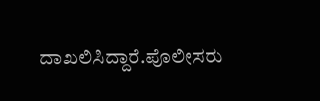ದಾಖಲಿಸಿದ್ದಾರೆ.ಪೊಲೀಸರು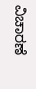ವಿಚಾರಣೆ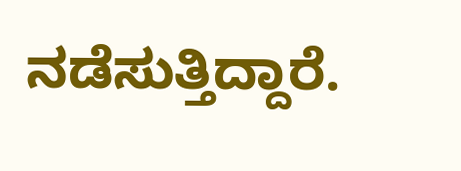ನಡೆಸುತ್ತಿದ್ದಾರೆ.